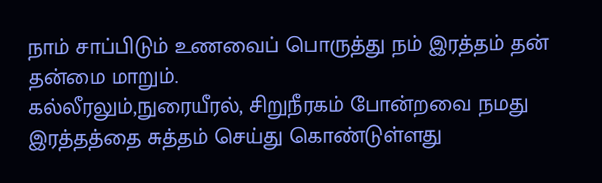நாம் சாப்பிடும் உணவைப் பொருத்து நம் இரத்தம் தன் தன்மை மாறும்.
கல்லீரலும்,நுரையீரல், சிறுநீரகம் போன்றவை நமது இரத்தத்தை சுத்தம் செய்து கொண்டுள்ளது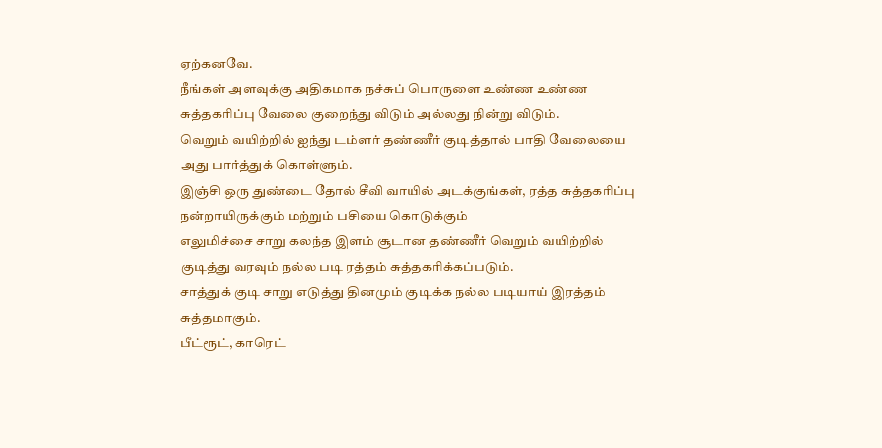ஏற்கனவே.
நீங்கள் அளவுக்கு அதிகமாக நச்சுப் பொருளை உண்ண உண்ண சுத்தகரிப்பு வேலை குறைந்து விடும் அல்லது நின்று விடும்.
வெறும் வயிற்றில் ஐந்து டம்ளர் தண்ணீர் குடித்தால் பாதி வேலையை அது பார்த்துக் கொள்ளும்.
இஞ்சி ஒரு துண்டை தோல் சீவி வாயில் அடக்குங்கள், ரத்த சுத்தகரிப்பு நன்றாயிருக்கும் மற்றும் பசியை கொடுக்கும்
எலுமிச்சை சாறு கலந்த இளம் சூடான தண்ணீர் வெறும் வயிற்றில் குடித்து வரவும் நல்ல படி ரத்தம் சுத்தகரிக்கப்படும்.
சாத்துக் குடி சாறு எடுத்து தினமும் குடிக்க நல்ல படியாய் இரத்தம் சுத்தமாகும்.
பீட்ரூட், காரெட்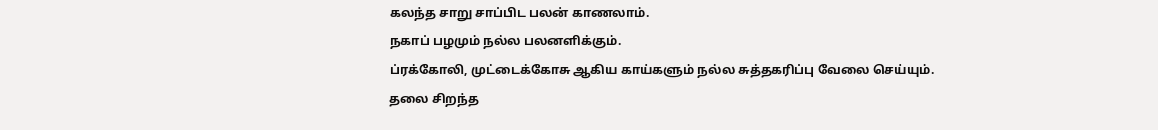கலந்த சாறு சாப்பிட பலன் காணலாம்.
நகாப் பழமும் நல்ல பலனளிக்கும்.
ப்ரக்கோலி, முட்டைக்கோசு ஆகிய காய்களும் நல்ல சுத்தகரிப்பு வேலை செய்யும்.
தலை சிறந்த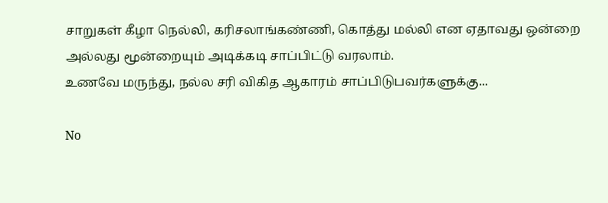சாறுகள் கீழா நெல்லி, கரிசலாங்கண்ணி, கொத்து மல்லி என ஏதாவது ஒன்றை அல்லது மூன்றையும் அடிக்கடி சாப்பிட்டு வரலாம்.
உணவே மருந்து, நல்ல சரி விகித ஆகாரம் சாப்பிடுபவர்களுக்கு...

No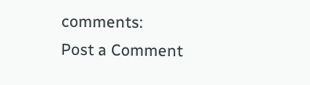comments:
Post a Comment